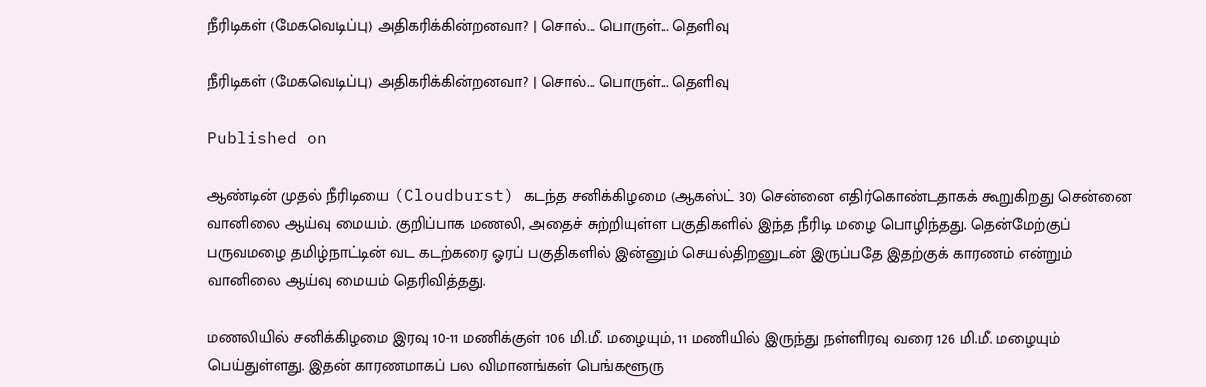நீரிடிகள் (மேகவெடிப்பு) அதிகரிக்கின்றனவா? | சொல்... பொருள்... தெளிவு

நீரிடிகள் (மேகவெடிப்பு) அதிகரிக்கின்றனவா? | சொல்... பொருள்... தெளிவு

Published on

ஆண்டின் முதல் நீரிடியை (Cloudburst) கடந்த சனிக்கிழமை (ஆகஸ்ட் 30) சென்னை எதிர்கொண்டதாகக் கூறுகிறது சென்னை வானிலை ஆய்வு மையம். குறிப்பாக மணலி, அதைச் சுற்றியுள்ள பகுதிகளில் இந்த நீரிடி மழை பொழிந்தது. தென்மேற்குப் பருவமழை தமிழ்நாட்டின் வட கடற்கரை ஓரப் பகுதிகளில் இன்னும் செயல்திறனுடன் இருப்பதே இதற்குக் காரணம் என்றும் வானிலை ஆய்வு மையம் தெரிவித்தது.

மணலியில் சனிக்கிழமை இரவு 10-11 மணிக்குள் 106 மி.மீ. மழையும், 11 மணியில் இருந்து நள்ளிரவு வரை 126 மி.மீ. மழையும் பெய்துள்ளது. இதன் காரணமாகப் பல விமானங்கள் பெங்களூரு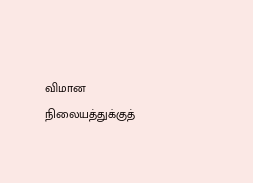விமான நிலையத்துக்குத்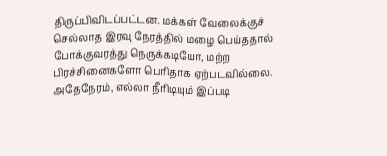திருப்பிவிடப்பட்டன. மக்கள் வேலைக்குச் செல்லாத இரவு நேரத்தில் மழை பெய்ததால் போக்குவரத்து நெருக்கடியோ, மற்ற பிரச்சினைகளோ பெரிதாக ஏற்படவில்லை. அதேநேரம், எல்லா நீரிடியும் இப்படி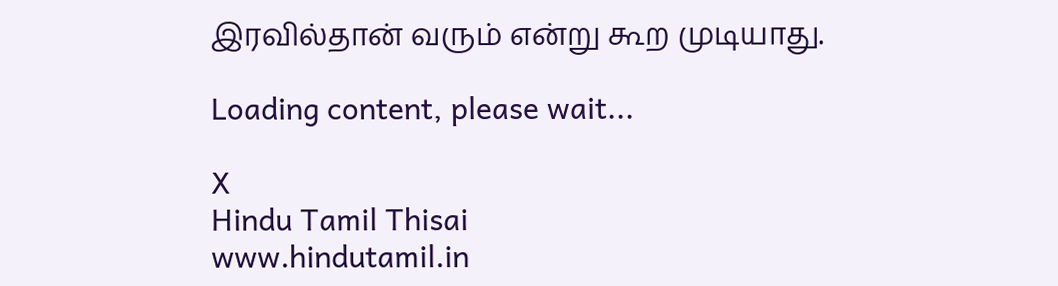இரவில்தான் வரும் என்று கூற முடியாது.

Loading content, please wait...

X
Hindu Tamil Thisai
www.hindutamil.in